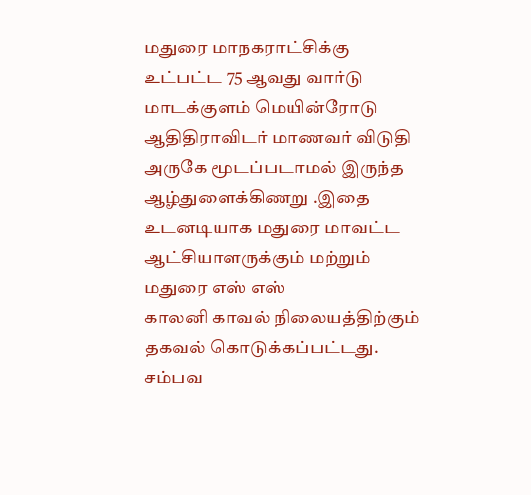மதுரை மாநகராட்சிக்கு உட்பட்ட 75 ஆவது வார்டு மாடக்குளம் மெயின்ரோடு ஆதிதிராவிடர் மாணவர் விடுதி அருகே மூடப்படாமல் இருந்த ஆழ்துளைக்கிணறு .இதை உடனடியாக மதுரை மாவட்ட ஆட்சியாளருக்கும் மற்றும் மதுரை எஸ் எஸ்
காலனி காவல் நிலையத்திற்கும் தகவல் கொடுக்கப்பட்டது. சம்பவ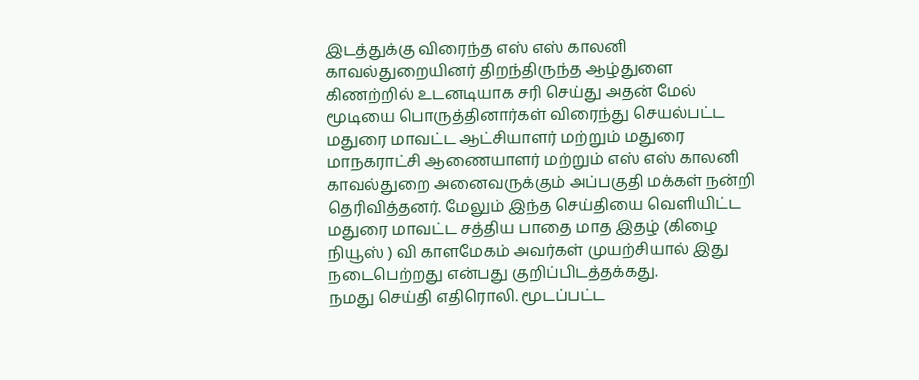இடத்துக்கு விரைந்த எஸ் எஸ் காலனி காவல்துறையினர் திறந்திருந்த ஆழ்துளை கிணற்றில் உடனடியாக சரி செய்து அதன் மேல் மூடியை பொருத்தினார்கள் விரைந்து செயல்பட்ட மதுரை மாவட்ட ஆட்சியாளர் மற்றும் மதுரை மாநகராட்சி ஆணையாளர் மற்றும் எஸ் எஸ் காலனி காவல்துறை அனைவருக்கும் அப்பகுதி மக்கள் நன்றி தெரிவித்தனர். மேலும் இந்த செய்தியை வெளியிட்ட மதுரை மாவட்ட சத்திய பாதை மாத இதழ் (கிழை நியூஸ் ) வி காளமேகம் அவர்கள் முயற்சியால் இது நடைபெற்றது என்பது குறிப்பிடத்தக்கது.
நமது செய்தி எதிரொலி. மூடப்பட்ட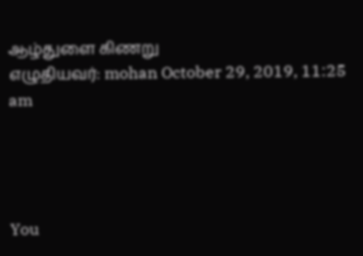ஆழ்துளை கிணறு
எழுதியவர்: mohan October 29, 2019, 11:25 am




You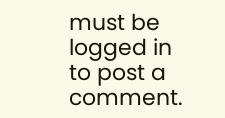must be logged in to post a comment.